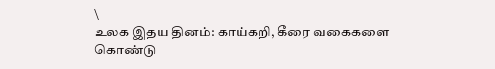\
உலக இதய தினம்: காய்கறி, கீரை வகைகளை கொண்டு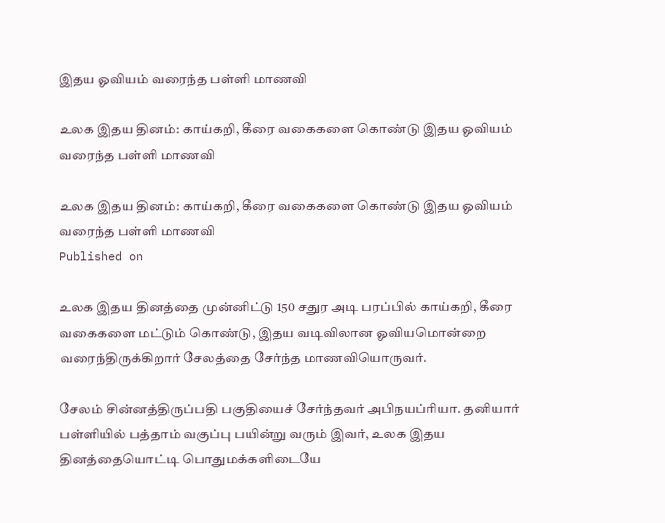இதய ஓவியம் வரைந்த பள்ளி மாணவி

உலக இதய தினம்: காய்கறி, கீரை வகைகளை கொண்டு இதய ஓவியம் வரைந்த பள்ளி மாணவி

உலக இதய தினம்: காய்கறி, கீரை வகைகளை கொண்டு இதய ஓவியம் வரைந்த பள்ளி மாணவி
Published on

உலக இதய தினத்தை முன்னிட்டு 150 சதுர அடி பரப்பில் காய்கறி, கீரை வகைகளை மட்டும் கொண்டு, இதய வடிவிலான ஓவியமொன்றை வரைந்திருக்கிறார் சேலத்தை சேர்ந்த மாணவியொருவர்.

சேலம் சின்னத்திருப்பதி பகுதியைச் சேர்ந்தவர் அபிநயப்ரியா. தனியார் பள்ளியில் பத்தாம் வகுப்பு பயின்று வரும் இவர், உலக இதய தினத்தையொட்டி பொதுமக்களிடையே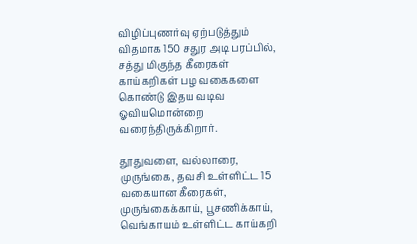விழிப்புணர்வு ஏற்படுத்தும் விதமாக 150 சதுர அடி பரப்பில், சத்து மிகுந்த கீரைகள் காய்கறிகள் பழ வகைகளை கொண்டு இதய வடிவ ஓவியமொன்றை வரைந்திருக்கிறார்.

தூதுவளை, வல்லாரை, முருங்கை, தவசி உள்ளிட்ட 15 வகையான கீரைகள், முருங்கைக்காய், பூசணிக்காய், வெங்காயம் உள்ளிட்ட காய்கறி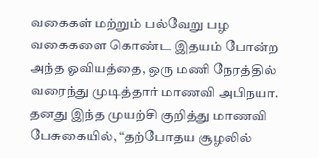வகைகள் மற்றும் பல்வேறு பழ வகைகளை கொண்ட இதயம் போன்ற அந்த ஓவியத்தை, ஒரு மணி நேரத்தில் வரைந்து முடித்தார் மாணவி அபிநயா. தனது இந்த முயற்சி குறித்து மாணவி பேசுகையில், “தற்போதய சூழலில்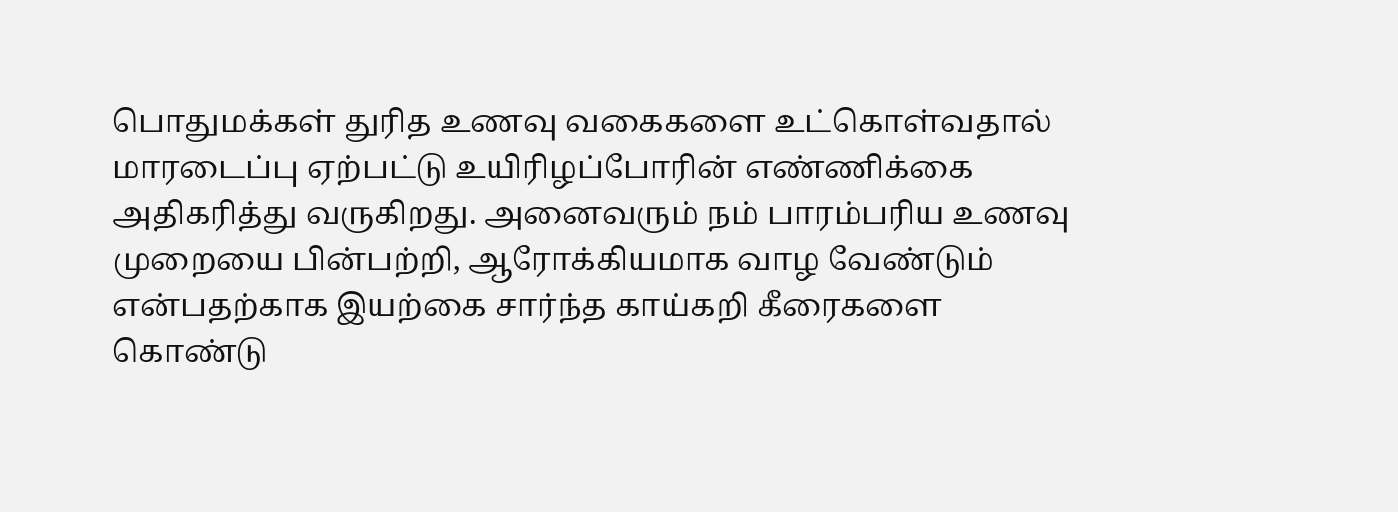பொதுமக்கள் துரித உணவு வகைகளை உட்கொள்வதால் மாரடைப்பு ஏற்பட்டு உயிரிழப்போரின் எண்ணிக்கை அதிகரித்து வருகிறது. அனைவரும் நம் பாரம்பரிய உணவு முறையை பின்பற்றி, ஆரோக்கியமாக வாழ வேண்டும் என்பதற்காக இயற்கை சார்ந்த காய்கறி கீரைகளை கொண்டு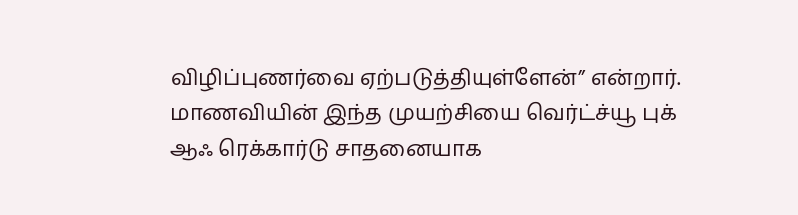விழிப்புணர்வை ஏற்படுத்தியுள்ளேன்” என்றார். மாணவியின் இந்த முயற்சியை வெர்ட்ச்யூ புக் ஆஃ ரெக்கார்டு சாதனையாக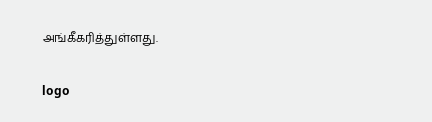அங்கீகரித்துள்ளது.

logo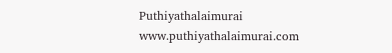Puthiyathalaimurai
www.puthiyathalaimurai.com